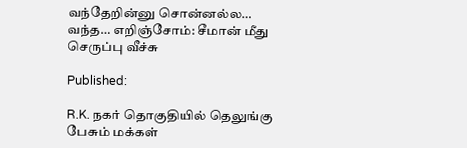வந்தேறின்னு சொன்னல்ல… வந்த… எறிஞ்சோம்: சீமான் மீது செருப்பு வீச்சு

Published:

R.K. நகர் தொகுதியில் தெலுங்கு பேசும் மக்கள்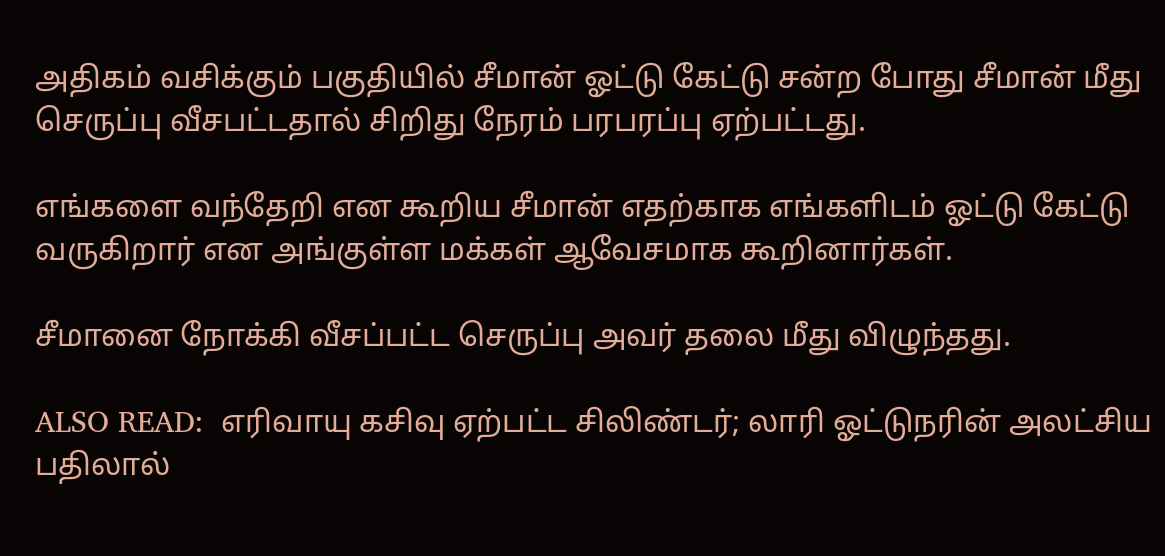அதிகம் வசிக்கும் பகுதியில் சீமான் ஓட்டு கேட்டு சன்ற போது சீமான் மீது செருப்பு வீசபட்டதால் சிறிது நேரம் பரபரப்பு ஏற்பட்டது.

எங்களை வந்தேறி என கூறிய சீமான் எதற்காக எங்களிடம் ஓட்டு கேட்டு வருகிறார் என அங்குள்ள மக்கள் ஆவேசமாக கூறினார்கள்.

சீமானை நோக்கி வீசப்பட்ட செருப்பு அவர் தலை மீது விழுந்தது.

ALSO READ:  எரிவாயு கசிவு ஏற்பட்ட சிலிண்டர்; லாரி ஓட்டுநரின் அலட்சிய பதிலால்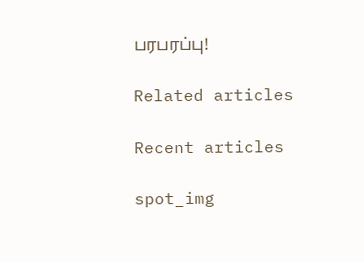பரபரப்பு!

Related articles

Recent articles

spot_img